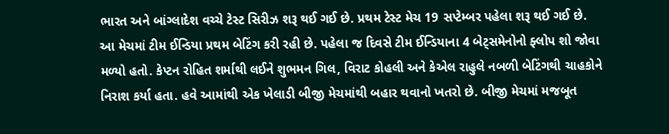ભારત અને બાંગ્લાદેશ વચ્ચે ટેસ્ટ સિરીઝ શરૂ થઈ ગઈ છે. પ્રથમ ટેસ્ટ મેચ 19 સપ્ટેમ્બર પહેલા શરૂ થઈ ગઈ છે. આ મેચમાં ટીમ ઈન્ડિયા પ્રથમ બેટિંગ કરી રહી છે. પહેલા જ દિવસે ટીમ ઈન્ડિયાના 4 બેટ્સમેનોનો ફ્લોપ શો જોવા મળ્યો હતો. કેપ્ટન રોહિત શર્માથી લઈને શુભમન ગિલ, વિરાટ કોહલી અને કેએલ રાહુલે નબળી બેટિંગથી ચાહકોને નિરાશ કર્યા હતા. હવે આમાંથી એક ખેલાડી બીજી મેચમાંથી બહાર થવાનો ખતરો છે. બીજી મેચમાં મજબૂત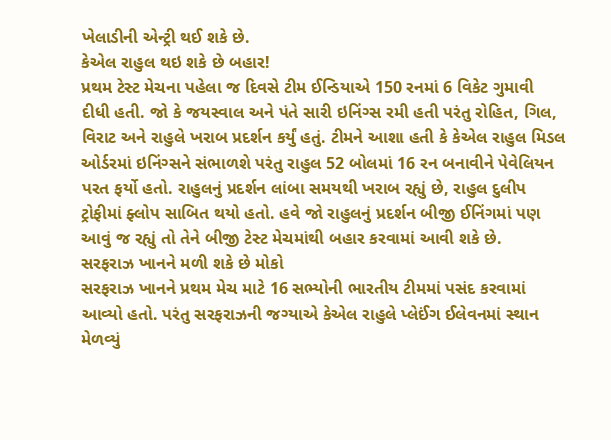ખેલાડીની એન્ટ્રી થઈ શકે છે.
કેએલ રાહુલ થઇ શકે છે બહાર!
પ્રથમ ટેસ્ટ મેચના પહેલા જ દિવસે ટીમ ઈન્ડિયાએ 150 રનમાં 6 વિકેટ ગુમાવી દીધી હતી. જો કે જયસ્વાલ અને પંતે સારી ઇનિંગ્સ રમી હતી પરંતુ રોહિત, ગિલ, વિરાટ અને રાહુલે ખરાબ પ્રદર્શન કર્યું હતું. ટીમને આશા હતી કે કેએલ રાહુલ મિડલ ઓર્ડરમાં ઇનિંગ્સને સંભાળશે પરંતુ રાહુલ 52 બોલમાં 16 રન બનાવીને પેવેલિયન પરત ફર્યો હતો. રાહુલનું પ્રદર્શન લાંબા સમયથી ખરાબ રહ્યું છે, રાહુલ દુલીપ ટ્રોફીમાં ફ્લોપ સાબિત થયો હતો. હવે જો રાહુલનું પ્રદર્શન બીજી ઈનિંગમાં પણ આવું જ રહ્યું તો તેને બીજી ટેસ્ટ મેચમાંથી બહાર કરવામાં આવી શકે છે.
સરફરાઝ ખાનને મળી શકે છે મોકો
સરફરાઝ ખાનને પ્રથમ મેચ માટે 16 સભ્યોની ભારતીય ટીમમાં પસંદ કરવામાં આવ્યો હતો. પરંતુ સરફરાઝની જગ્યાએ કેએલ રાહુલે પ્લેઈંગ ઈલેવનમાં સ્થાન મેળવ્યું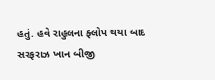હતું. હવે રાહુલના ફ્લોપ થયા બાદ સરફરાઝ ખાન બીજી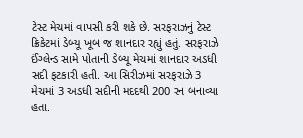ટેસ્ટ મેચમાં વાપસી કરી શકે છે. સરફરાઝનું ટેસ્ટ ક્રિકેટમાં ડેબ્યૂ ખૂબ જ શાનદાર રહ્યું હતું. સરફરાઝે ઈંગ્લેન્ડ સામે પોતાની ડેબ્યૂ મેચમાં શાનદાર અડધી સદી ફટકારી હતી. આ સિરીઝમાં સરફરાઝે 3 મેચમાં 3 અડધી સદીની મદદથી 200 રન બનાવ્યા હતા.